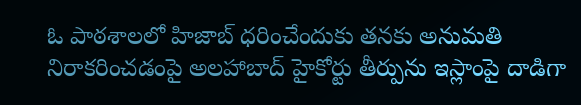ఓ పాఠశాలలో హిజాబ్ ధరించేందుకు తనకు అనుమతి నిరాకరించడంపై అలహాబాద్ హైకోర్టు తీర్పును ఇస్లాంపై దాడిగా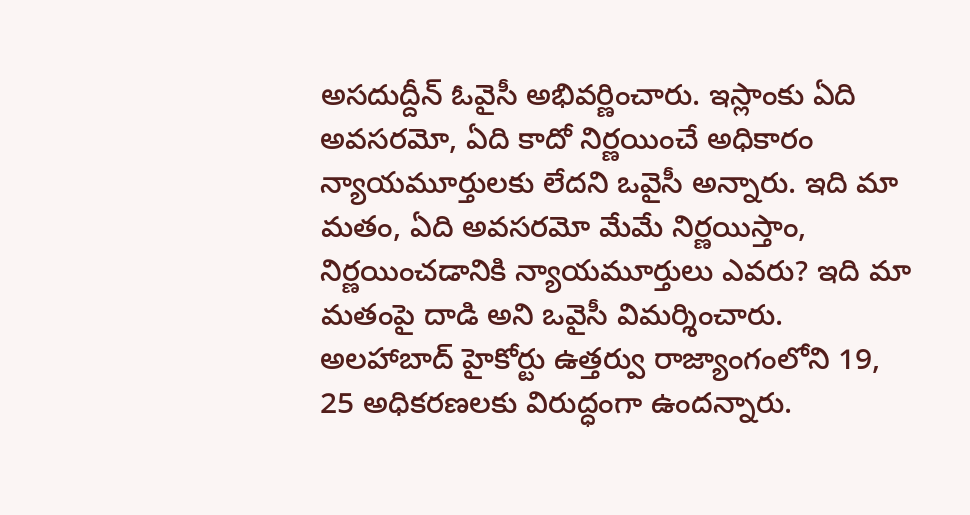అసదుద్దీన్ ఓవైసీ అభివర్ణించారు. ఇస్లాంకు ఏది అవసరమో, ఏది కాదో నిర్ణయించే అధికారం న్యాయమూర్తులకు లేదని ఒవైసీ అన్నారు. ఇది మా మతం, ఏది అవసరమో మేమే నిర్ణయిస్తాం, నిర్ణయించడానికి న్యాయమూర్తులు ఎవరు? ఇది మా మతంపై దాడి అని ఒవైసీ విమర్శించారు. అలహాబాద్ హైకోర్టు ఉత్తర్వు రాజ్యాంగంలోని 19, 25 అధికరణలకు విరుద్ధంగా ఉందన్నారు.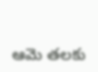ఆమె తలకు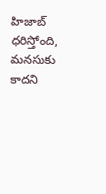హిజాబ్ ధరిస్తోంది, మనసుకు కాదని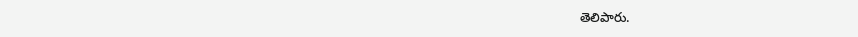తెలిపారు.